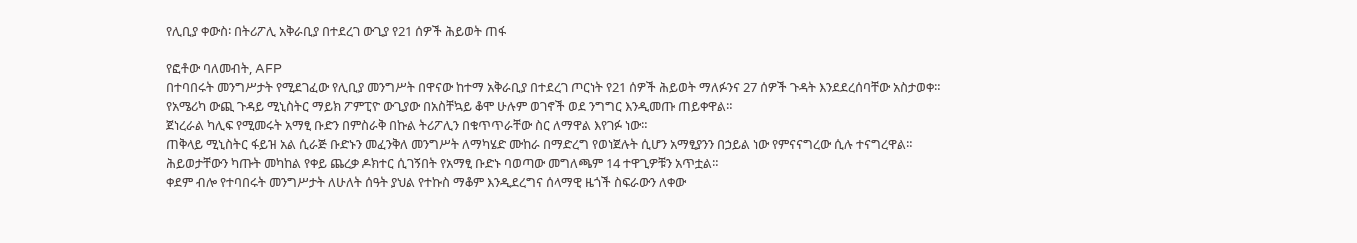የሊቢያ ቀውስ፡ በትሪፖሊ አቅራቢያ በተደረገ ውጊያ የ21 ሰዎች ሕይወት ጠፋ

የፎቶው ባለመብት, AFP
በተባበሩት መንግሥታት የሚደገፈው የሊቢያ መንግሥት በዋናው ከተማ አቅራቢያ በተደረገ ጦርነት የ21 ሰዎች ሕይወት ማለፉንና 27 ሰዎች ጉዳት እንደደረሰባቸው አስታወቀ።
የአሜሪካ ውጪ ጉዳይ ሚኒስትር ማይክ ፖምፒዮ ውጊያው በአስቸኳይ ቆሞ ሁሉም ወገኖች ወደ ንግግር እንዲመጡ ጠይቀዋል።
ጀነረራል ካሊፍ የሚመሩት አማፂ ቡድን በምስራቅ በኩል ትሪፖሊን በቁጥጥራቸው ስር ለማዋል እየገፉ ነው።
ጠቅላይ ሚኒስትር ፋይዝ አል ሲራጅ ቡድኑን መፈንቅለ መንግሥት ለማካሄድ ሙከራ በማድረግ የወነጀሉት ሲሆን አማፂያንን በኃይል ነው የምናናግረው ሲሉ ተናግረዋል።
ሕይወታቸውን ካጡት መካከል የቀይ ጨረቃ ዶክተር ሲገኝበት የአማፂ ቡድኑ ባወጣው መግለጫም 14 ተዋጊዎቹን አጥቷል።
ቀደም ብሎ የተባበሩት መንግሥታት ለሁለት ሰዓት ያህል የተኩስ ማቆም እንዲደረግና ሰላማዊ ዜጎች ስፍራውን ለቀው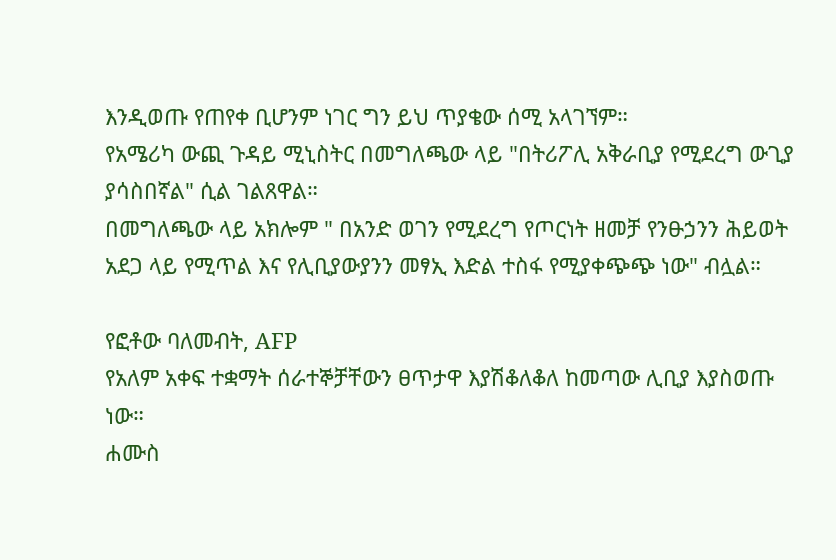እንዲወጡ የጠየቀ ቢሆንም ነገር ግን ይህ ጥያቄው ሰሚ አላገኘም።
የአሜሪካ ውጪ ጉዳይ ሚኒስትር በመግለጫው ላይ "በትሪፖሊ አቅራቢያ የሚደረግ ውጊያ ያሳስበኛል" ሲል ገልጸዋል።
በመግለጫው ላይ አክሎም " በአንድ ወገን የሚደረግ የጦርነት ዘመቻ የንፁኃንን ሕይወት አደጋ ላይ የሚጥል እና የሊቢያውያንን መፃኢ እድል ተስፋ የሚያቀጭጭ ነው" ብሏል።

የፎቶው ባለመብት, AFP
የአለም አቀፍ ተቋማት ሰራተኞቻቸውን ፀጥታዋ እያሽቆለቆለ ከመጣው ሊቢያ እያስወጡ ነው።
ሐሙስ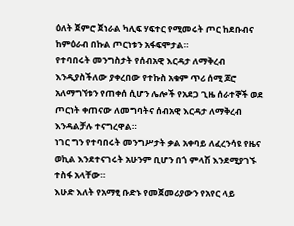ዕለት ጀምሮ ጀነራል ካሊፍ ሃፍተር የሚመሩት ጦር ከደቡብና ከምዕራብ በኩል ጦርነቱን አፋፍሞታል።
የተባበሩት መንግስታት የሰብአዊ እርዳታ ለማቅረብ እንዲያስችለው ያቀረበው የተኩስ አቁም ጥሪ ሰሚ ጆሮ አለማግኘቱን የጠቀሰ ሲሆን ሌሎች የአደጋ ጊዜ ሰራተኞች ወደ ጦርነት ቀጠናው ለመግባትና ሰብአዊ እርዳታ ለማቅረብ እንዳልቻሉ ተናግረዋል።
ነገር ግን የተባበሩት መንግሥታት ቃል አቀባይ ለፈረንሳዩ የዜና ወኪል እንደተናገሩት አሁንም ቢሆን በጎ ምላሽ እንደሚያገኙ ተስፋ አላቸው።
እሁድ እለት የአማፂ ቡድኑ የመጀመሪያውን የአየር ላይ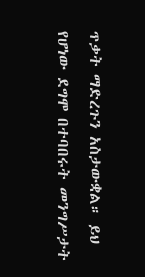ጥቃት ማድረጉን አስታውቋል። ይህ የሆነው ደግሞ በተባበሩት መንግሥታት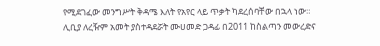የሚደገፈው መንግሥት ቅዳሜ እለት የአየር ላይ ጥቃት ካደረሰባቸው በኋላ ነው።
ሊቢያ ለረዥም አመት ያስተዳደሯት ሙሀመድ ጋዳፊ በ2011 ከስልጣን መውረድና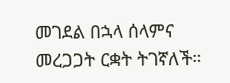መገደል በኋላ ሰላምና መረጋጋት ርቋት ትገኛለች።